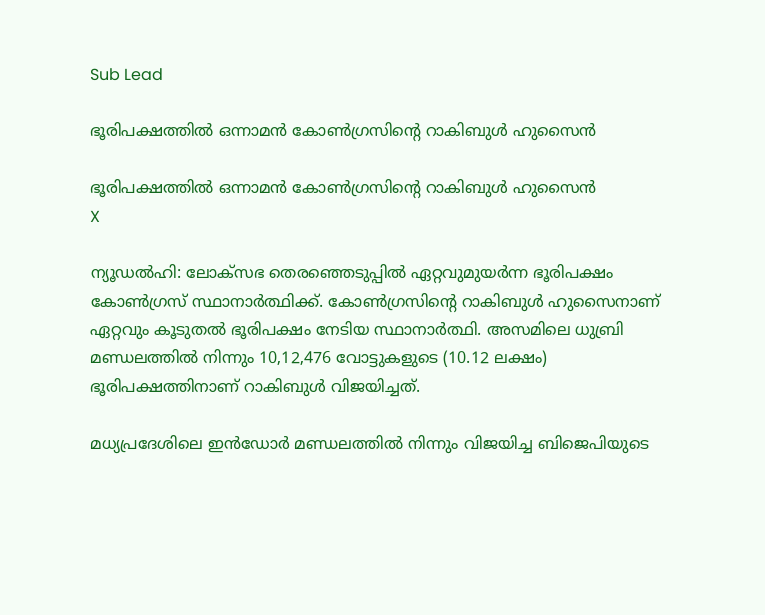Sub Lead

ഭൂരിപക്ഷത്തില്‍ ഒന്നാമന്‍ കോണ്‍ഗ്രസിന്റെ റാകിബുള്‍ ഹുസൈന്‍

ഭൂരിപക്ഷത്തില്‍ ഒന്നാമന്‍ കോണ്‍ഗ്രസിന്റെ റാകിബുള്‍ ഹുസൈന്‍
X

ന്യൂഡല്‍ഹി: ലോക്സഭ തെരഞ്ഞെടുപ്പില്‍ ഏറ്റവുമുയര്‍ന്ന ഭൂരിപക്ഷം കോണ്‍ഗ്രസ് സ്ഥാനാര്‍ത്ഥിക്ക്. കോണ്‍ഗ്രസിന്റെ റാകിബുള്‍ ഹുസൈനാണ് ഏറ്റവും കൂടുതല്‍ ഭൂരിപക്ഷം നേടിയ സ്ഥാനാര്‍ത്ഥി. അസമിലെ ധുബ്രി മണ്ഡലത്തില്‍ നിന്നും 10,12,476 വോട്ടുകളുടെ (10.12 ലക്ഷം) ഭൂരിപക്ഷത്തിനാണ് റാകിബുള്‍ വിജയിച്ചത്.

മധ്യപ്രദേശിലെ ഇന്‍ഡോര്‍ മണ്ഡലത്തില്‍ നിന്നും വിജയിച്ച ബിജെപിയുടെ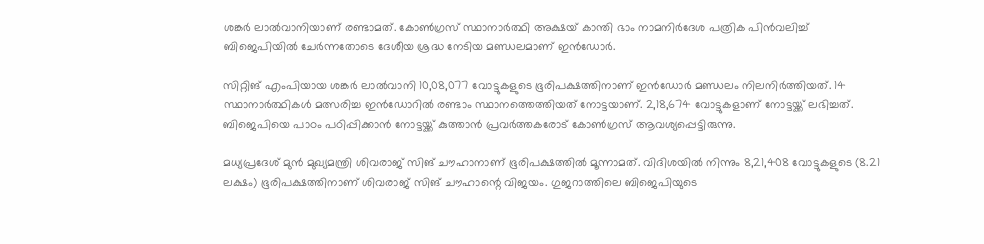ശങ്കര്‍ ലാല്‍വാനിയാണ് രണ്ടാമത്. കോണ്‍ഗ്രസ് സ്ഥാനാര്‍ത്ഥി അക്ഷയ് കാന്തി ഭാം നാമനിര്‍ദേശ പത്രിക പിന്‍വലിച്ച് ബിജെപിയില്‍ ചേര്‍ന്നതോടെ ദേശീയ ശ്രദ്ധ നേടിയ മണ്ഡലമാണ് ഇന്‍ഡോര്‍.

സിറ്റിങ് എംപിയായ ശങ്കര്‍ ലാല്‍വാനി 10,08,077 വോട്ടുകളുടെ ഭൂരിപക്ഷത്തിനാണ് ഇന്‍ഡോര്‍ മണ്ഡലം നിലനിര്‍ത്തിയത്. 14 സ്ഥാനാര്‍ത്ഥികള്‍ മത്സരിച്ച ഇന്‍ഡോറില്‍ രണ്ടാം സ്ഥാനത്തെത്തിയത് നോട്ടയാണ്. 2,18,674 വോട്ടുകളാണ് നോട്ടയ്ക്ക് ലഭിച്ചത്. ബിജെപിയെ പാഠം പഠിപ്പിക്കാന്‍ നോട്ടയ്ക്ക് കുത്താന്‍ പ്രവര്‍ത്തകരോട് കോണ്‍ഗ്രസ് ആവശ്യപ്പെട്ടിരുന്നു.

മധ്യപ്രദേശ് മുന്‍ മുഖ്യമന്ത്രി ശിവരാജ് സിങ് ചൗഹാനാണ് ഭൂരിപക്ഷത്തില്‍ മൂന്നാമത്. വിദിശയില്‍ നിന്നും 8,21,408 വോട്ടുകളുടെ (8.21 ലക്ഷം) ഭൂരിപക്ഷത്തിനാണ് ശിവരാജ് സിങ് ചൗഹാന്റെ വിജയം. ഗുജറാത്തിലെ ബിജെപിയുടെ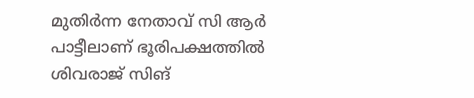മുതിര്‍ന്ന നേതാവ് സി ആര്‍ പാട്ടീലാണ് ഭൂരിപക്ഷത്തില്‍ ശിവരാജ് സിങ്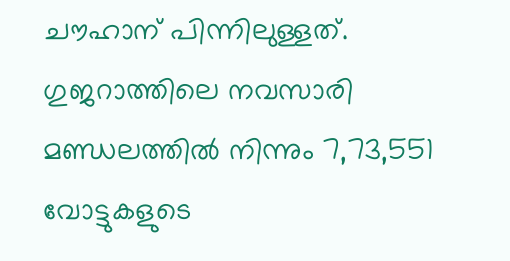ചൗഹാന് പിന്നിലുള്ളത്. ഗുജറാത്തിലെ നവസാരി മണ്ഡലത്തില്‍ നിന്നും 7,73,551 വോട്ടുകളുടെ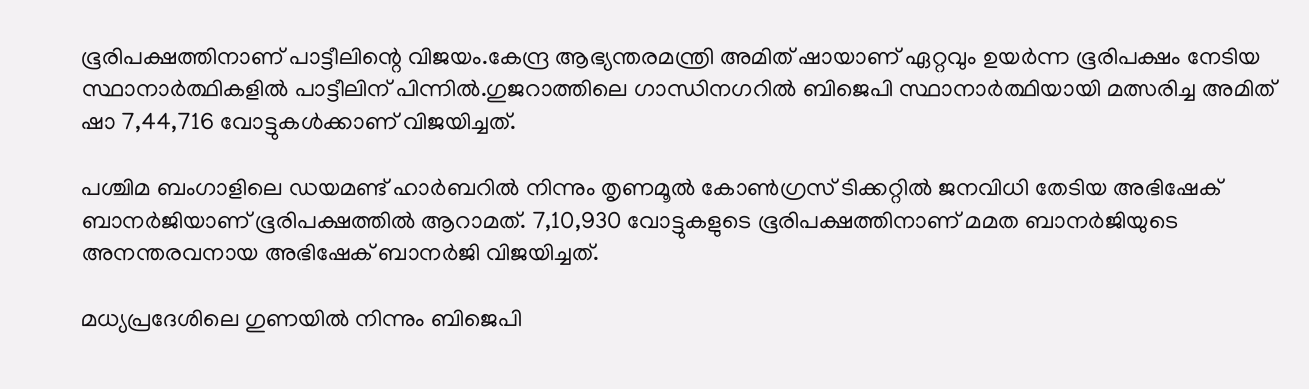ഭൂരിപക്ഷത്തിനാണ് പാട്ടീലിന്റെ വിജയം.കേന്ദ്ര ആഭ്യന്തരമന്ത്രി അമിത് ഷായാണ് ഏറ്റവും ഉയര്‍ന്ന ഭൂരിപക്ഷം നേടിയ സ്ഥാനാര്‍ത്ഥികളില്‍ പാട്ടീലിന് പിന്നില്‍.ഗുജറാത്തിലെ ഗാന്ധിനഗറില്‍ ബിജെപി സ്ഥാനാര്‍ത്ഥിയായി മത്സരിച്ച അമിത് ഷാ 7,44,716 വോട്ടുകള്‍ക്കാണ് വിജയിച്ചത്.

പശ്ചിമ ബംഗാളിലെ ഡയമണ്ട് ഹാര്‍ബറില്‍ നിന്നും തൃണമൂല്‍ കോണ്‍ഗ്രസ് ടിക്കറ്റില്‍ ജനവിധി തേടിയ അഭിഷേക് ബാനര്‍ജിയാണ് ഭൂരിപക്ഷത്തില്‍ ആറാമത്. 7,10,930 വോട്ടുകളുടെ ഭൂരിപക്ഷത്തിനാണ് മമത ബാനര്‍ജിയുടെ അനന്തരവനായ അഭിഷേക് ബാനര്‍ജി വിജയിച്ചത്.

മധ്യപ്രദേശിലെ ഗുണയില്‍ നിന്നും ബിജെപി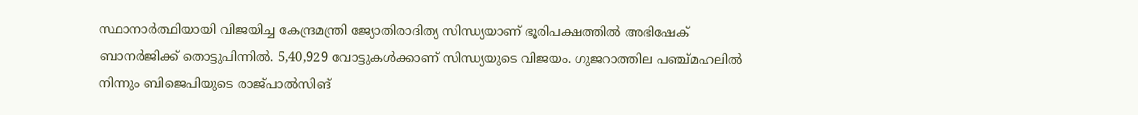സ്ഥാനാര്‍ത്ഥിയായി വിജയിച്ച കേന്ദ്രമന്ത്രി ജ്യോതിരാദിത്യ സിന്ധ്യയാണ് ഭൂരിപക്ഷത്തില്‍ അഭിഷേക് ബാനര്‍ജിക്ക് തൊട്ടുപിന്നില്‍. 5,40,929 വോട്ടുകള്‍ക്കാണ് സിന്ധ്യയുടെ വിജയം. ഗുജറാത്തില പഞ്ച്മഹലില്‍ നിന്നും ബിജെപിയുടെ രാജ്പാല്‍സിങ്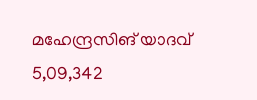മഹേന്ദ്രസിങ് യാദവ് 5,09,342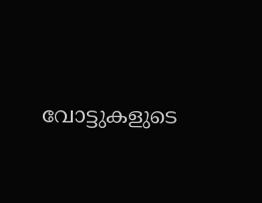വോട്ടുകളുടെ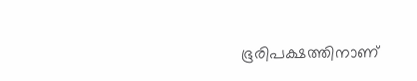ഭൂരിപക്ഷത്തിനാണ്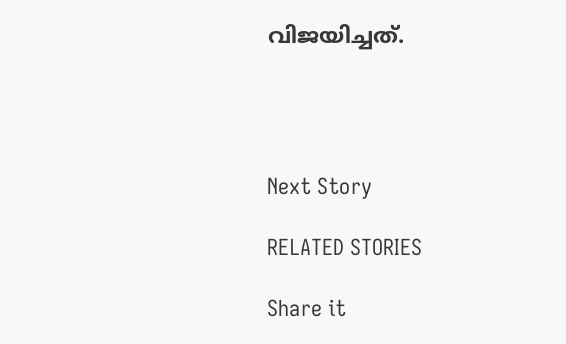വിജയിച്ചത്.




Next Story

RELATED STORIES

Share it